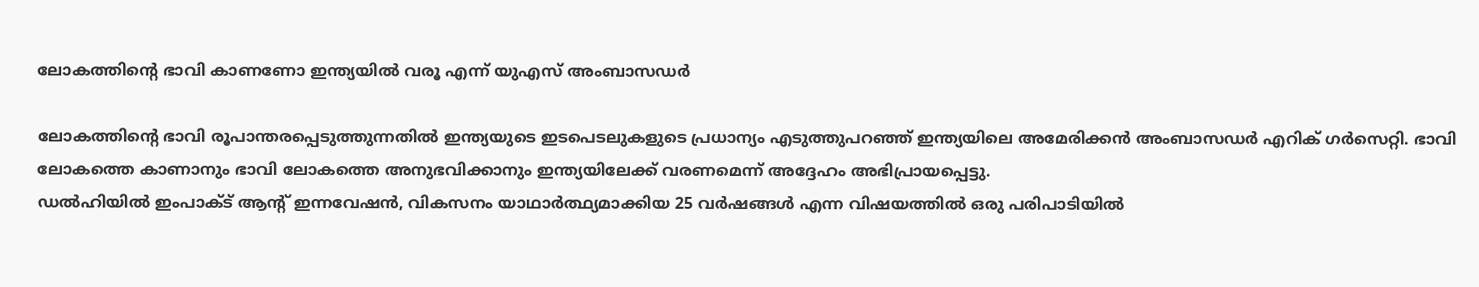ലോകത്തിൻ്റെ ഭാവി കാണണോ ഇന്ത്യയിൽ വരൂ എന്ന് യുഎസ് അംബാസഡർ

ലോകത്തിൻ്റെ ഭാവി രൂപാന്തരപ്പെടുത്തുന്നതിൽ ഇന്ത്യയുടെ ഇടപെടലുകളുടെ പ്രധാന്യം എടുത്തുപറഞ്ഞ് ഇന്ത്യയിലെ അമേരിക്കൻ അംബാസഡർ എറിക് ഗർസെറ്റി. ഭാവി ലോകത്തെ കാണാനും ഭാവി ലോകത്തെ അനുഭവിക്കാനും ഇന്ത്യയിലേക്ക് വരണമെന്ന് അദ്ദേഹം അഭിപ്രായപ്പെട്ടു.
ഡൽഹിയിൽ ഇംപാക്ട് ആൻ്റ് ഇന്നവേഷൻ, വികസനം യാഥാർത്ഥ്യമാക്കിയ 25 വർഷങ്ങൾ എന്ന വിഷയത്തിൽ ഒരു പരിപാടിയിൽ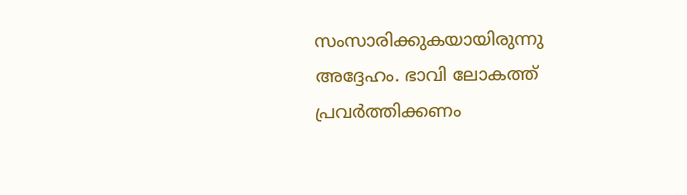സംസാരിക്കുകയായിരുന്നു അദ്ദേഹം. ഭാവി ലോകത്ത് പ്രവർത്തിക്കണം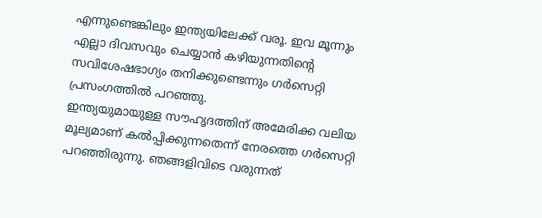എന്നുണ്ടെങ്കിലും ഇന്ത്യയിലേക്ക് വരൂ. ഇവ മൂന്നും എല്ലാ ദിവസവും ചെയ്യാൻ കഴിയുന്നതിൻ്റെ സവിശേഷഭാഗ്യം തനിക്കുണ്ടെന്നും ഗർസെറ്റി പ്രസംഗത്തിൽ പറഞ്ഞു.
ഇന്ത്യയുമായുള്ള സൗഹൃദത്തിന് അമേരിക്ക വലിയ മൂല്യമാണ് കൽപ്പിക്കുന്നതെന്ന് നേരത്തെ ഗർസെറ്റി പറഞ്ഞിരുന്നു. ഞങ്ങളിവിടെ വരുന്നത്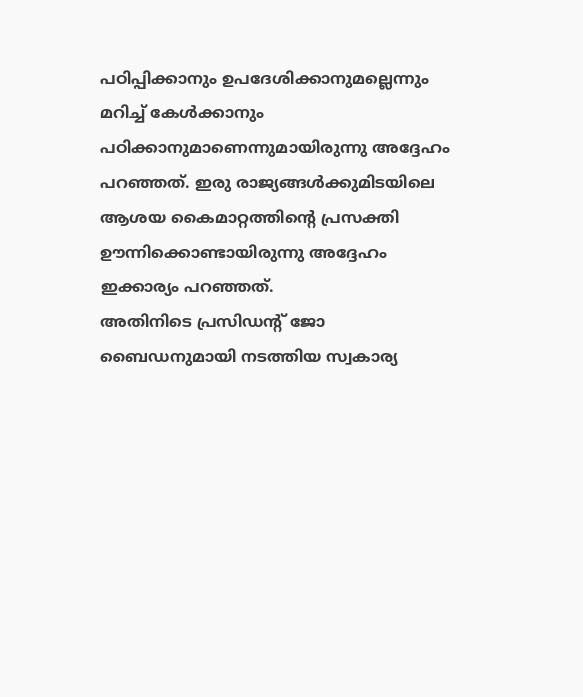പഠിപ്പിക്കാനും ഉപദേശിക്കാനുമല്ലെന്നും മറിച്ച് കേൾക്കാനും പഠിക്കാനുമാണെന്നുമായിരുന്നു അദ്ദേഹം പറഞ്ഞത്. ഇരു രാജ്യങ്ങൾക്കുമിടയിലെ ആശയ കൈമാറ്റത്തിൻ്റെ പ്രസക്തി ഊന്നിക്കൊണ്ടായിരുന്നു അദ്ദേഹം ഇക്കാര്യം പറഞ്ഞത്.
അതിനിടെ പ്രസിഡൻ്റ് ജോ ബൈഡനുമായി നടത്തിയ സ്വകാര്യ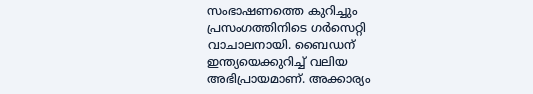സംഭാഷണത്തെ കുറിച്ചും പ്രസംഗത്തിനിടെ ഗർസെറ്റി വാചാലനായി. ബൈഡന് ഇന്ത്യയെക്കുറിച്ച് വലിയ അഭിപ്രായമാണ്. അക്കാര്യം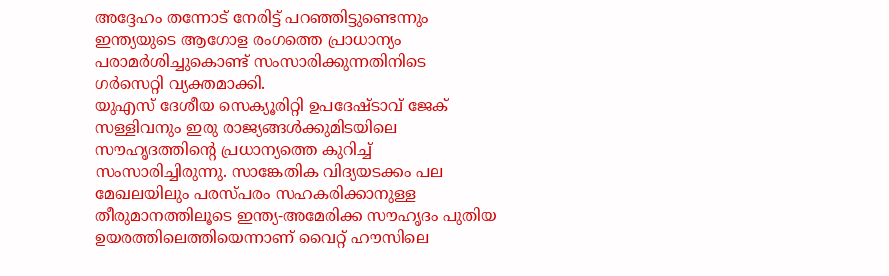അദ്ദേഹം തന്നോട് നേരിട്ട് പറഞ്ഞിട്ടുണ്ടെന്നും ഇന്ത്യയുടെ ആഗോള രംഗത്തെ പ്രാധാന്യം പരാമർശിച്ചുകൊണ്ട് സംസാരിക്കുന്നതിനിടെ ഗർസെറ്റി വ്യക്തമാക്കി.
യുഎസ് ദേശീയ സെക്യൂരിറ്റി ഉപദേഷ്ടാവ് ജേക് സള്ളിവനും ഇരു രാജ്യങ്ങൾക്കുമിടയിലെ സൗഹൃദത്തിൻ്റെ പ്രധാന്യത്തെ കുറിച്ച് സംസാരിച്ചിരുന്നു. സാങ്കേതിക വിദ്യയടക്കം പല മേഖലയിലും പരസ്പരം സഹകരിക്കാനുള്ള തീരുമാനത്തിലൂടെ ഇന്ത്യ-അമേരിക്ക സൗഹൃദം പുതിയ ഉയരത്തിലെത്തിയെന്നാണ് വൈറ്റ് ഹൗസിലെ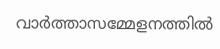വാർത്താസമ്മേളനത്തിൽ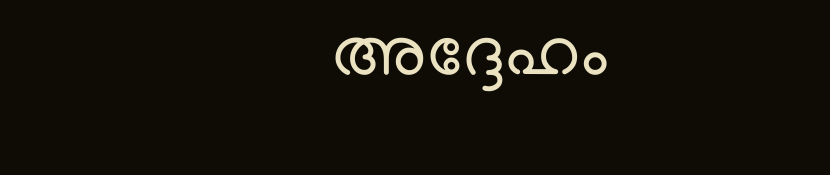അദ്ദേഹം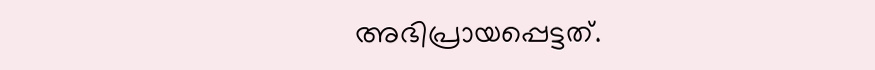അഭിപ്രായപ്പെട്ടത്.